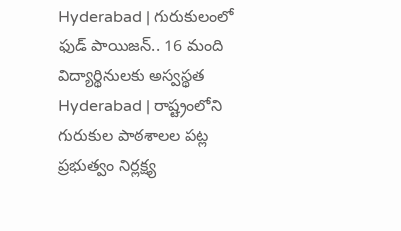Hyderabad | గురుకులంలో ఫుడ్ పాయిజన్.. 16 మంది విద్యార్థినులకు అస్వస్థత
Hyderabad | రాష్ట్రంలోని గురుకుల పాఠశాలల పట్ల ప్రభుత్వం నిర్లక్ష్య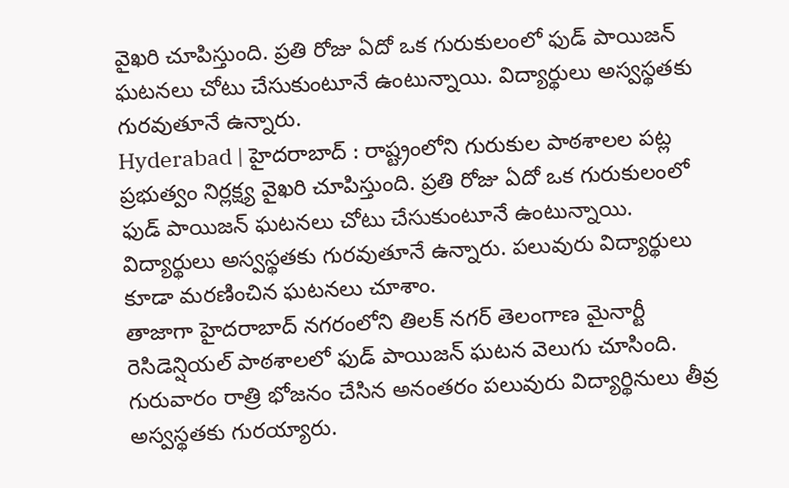వైఖరి చూపిస్తుంది. ప్రతి రోజు ఏదో ఒక గురుకులంలో ఫుడ్ పాయిజన్ ఘటనలు చోటు చేసుకుంటూనే ఉంటున్నాయి. విద్యార్థులు అస్వస్థతకు గురవుతూనే ఉన్నారు.
Hyderabad | హైదరాబాద్ : రాష్ట్రంలోని గురుకుల పాఠశాలల పట్ల ప్రభుత్వం నిర్లక్ష్య వైఖరి చూపిస్తుంది. ప్రతి రోజు ఏదో ఒక గురుకులంలో ఫుడ్ పాయిజన్ ఘటనలు చోటు చేసుకుంటూనే ఉంటున్నాయి. విద్యార్థులు అస్వస్థతకు గురవుతూనే ఉన్నారు. పలువురు విద్యార్థులు కూడా మరణించిన ఘటనలు చూశాం.
తాజాగా హైదరాబాద్ నగరంలోని తిలక్ నగర్ తెలంగాణ మైనార్టీ రెసిడెన్షియల్ పాఠశాలలో ఫుడ్ పాయిజన్ ఘటన వెలుగు చూసింది. గురువారం రాత్రి భోజనం చేసిన అనంతరం పలువురు విద్యార్థినులు తీవ్ర అస్వస్థతకు గురయ్యారు.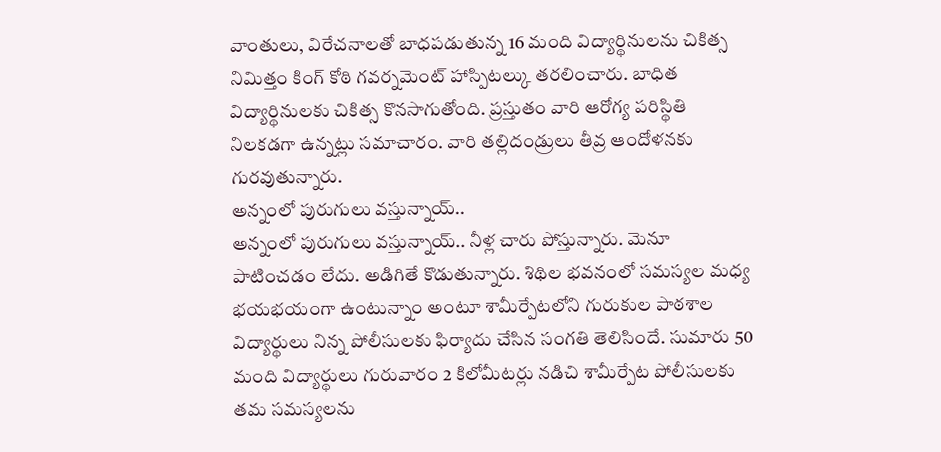వాంతులు, విరేచనాలతో బాధపడుతున్న 16 మంది విద్యార్థినులను చికిత్స నిమిత్తం కింగ్ కోఠి గవర్నమెంట్ హాస్పిటల్కు తరలించారు. బాధిత విద్యార్థినులకు చికిత్స కొనసాగుతోంది. ప్రస్తుతం వారి ఆరోగ్య పరిస్థితి నిలకడగా ఉన్నట్లు సమాచారం. వారి తల్లిదండ్రులు తీవ్ర ఆందోళనకు గురవుతున్నారు.
అన్నంలో పురుగులు వస్తున్నాయ్..
అన్నంలో పురుగులు వస్తున్నాయ్.. నీళ్ల చారు పోస్తున్నారు. మెనూ పాటించడం లేదు. అడిగితే కొడుతున్నారు. శిథిల భవనంలో సమస్యల మధ్య భయభయంగా ఉంటున్నాం అంటూ శామీర్పేటలోని గురుకుల పాఠశాల విద్యార్థులు నిన్న పోలీసులకు ఫిర్యాదు చేసిన సంగతి తెలిసిందే. సుమారు 50 మంది విద్యార్థులు గురువారం 2 కిలోమీటర్లు నడిచి శామీర్పేట పోలీసులకు తమ సమస్యలను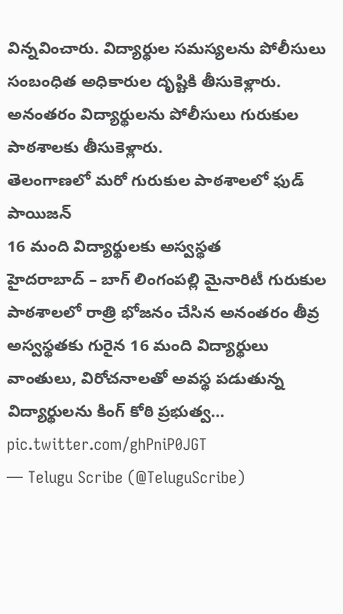విన్నవించారు. విద్యార్థుల సమస్యలను పోలీసులు సంబంధిత అధికారుల దృష్టికి తీసుకెళ్లారు. అనంతరం విద్యార్థులను పోలీసులు గురుకుల పాఠశాలకు తీసుకెళ్లారు.
తెలంగాణలో మరో గురుకుల పాఠశాలలో ఫుడ్ పాయిజన్
16 మంది విద్యార్థులకు అస్వస్థత
హైదరాబాద్ – బాగ్ లింగంపల్లి మైనారిటీ గురుకుల పాఠశాలలో రాత్రి భోజనం చేసిన అనంతరం తీవ్ర అస్వస్థతకు గురైన 16 మంది విద్యార్థులు
వాంతులు, విరోచనాలతో అవస్థ పడుతున్న విద్యార్థులను కింగ్ కోఠి ప్రభుత్వ… pic.twitter.com/ghPniP0JGT
— Telugu Scribe (@TeluguScribe)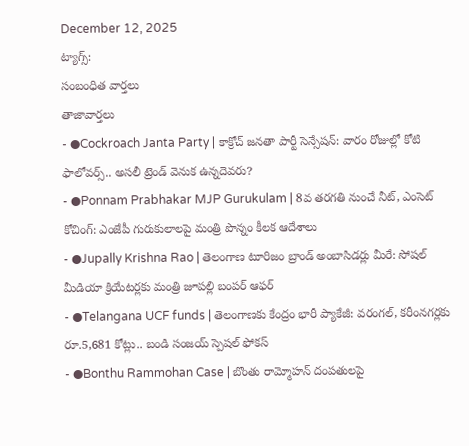December 12, 2025
ట్యాగ్స్:
సంబంధిత వార్తలు
తాజావార్తలు
- ●Cockroach Janta Party | కాక్రోచ్ జనతా పార్టీ సెన్సేషన్: వారం రోజుల్లో కోటి ఫాలోవర్స్.. అసలీ ట్రెండ్ వెనుక ఉన్నదెవరు?
- ●Ponnam Prabhakar MJP Gurukulam | 8వ తరగతి నుంచే నీట్, ఎంసెట్ కోచింగ్: ఎంజేపీ గురుకులాలపై మంత్రి పొన్నం కీలక ఆదేశాలు
- ●Jupally Krishna Rao | తెలంగాణ టూరిజం బ్రాండ్ అంబాసిడర్లు మీరే: సోషల్ మీడియా క్రియేటర్లకు మంత్రి జూపల్లి బంపర్ ఆఫర్
- ●Telangana UCF funds | తెలంగాణకు కేంద్రం భారీ ప్యాకేజీ: వరంగల్, కరీంనగర్లకు రూ.5,681 కోట్లు.. బండి సంజయ్ స్పెషల్ ఫోకస్
- ●Bonthu Rammohan Case | బొంతు రామ్మోహన్ దంపతులపై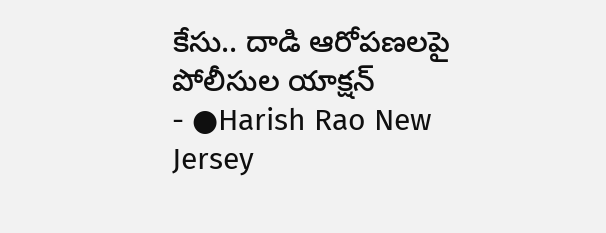కేసు.. దాడి ఆరోపణలపై పోలీసుల యాక్షన్
- ●Harish Rao New Jersey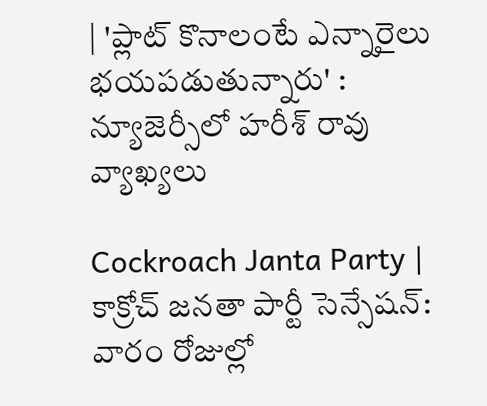| 'ప్లాట్ కొనాలంటే ఎన్నారైలు భయపడుతున్నారు' : న్యూజెర్సీలో హరీశ్ రావు వ్యాఖ్యలు

Cockroach Janta Party | కాక్రోచ్ జనతా పార్టీ సెన్సేషన్: వారం రోజుల్లో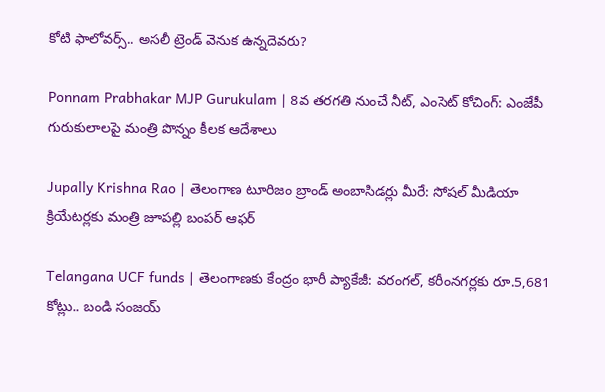కోటి ఫాలోవర్స్.. అసలీ ట్రెండ్ వెనుక ఉన్నదెవరు?

Ponnam Prabhakar MJP Gurukulam | 8వ తరగతి నుంచే నీట్, ఎంసెట్ కోచింగ్: ఎంజేపీ గురుకులాలపై మంత్రి పొన్నం కీలక ఆదేశాలు

Jupally Krishna Rao | తెలంగాణ టూరిజం బ్రాండ్ అంబాసిడర్లు మీరే: సోషల్ మీడియా క్రియేటర్లకు మంత్రి జూపల్లి బంపర్ ఆఫర్

Telangana UCF funds | తెలంగాణకు కేంద్రం భారీ ప్యాకేజీ: వరంగల్, కరీంనగర్లకు రూ.5,681 కోట్లు.. బండి సంజయ్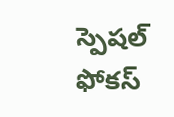స్పెషల్ ఫోకస్